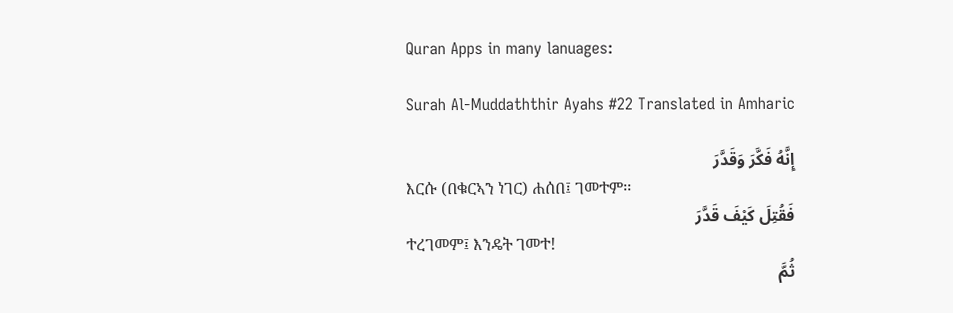Quran Apps in many lanuages:

Surah Al-Muddaththir Ayahs #22 Translated in Amharic

إِنَّهُ فَكَّرَ وَقَدَّرَ
እርሱ (በቁርኣን ነገር) ሐሰበ፤ ገመተም፡፡
فَقُتِلَ كَيْفَ قَدَّرَ
ተረገመም፤ እንዴት ገመተ!
ثُمَّ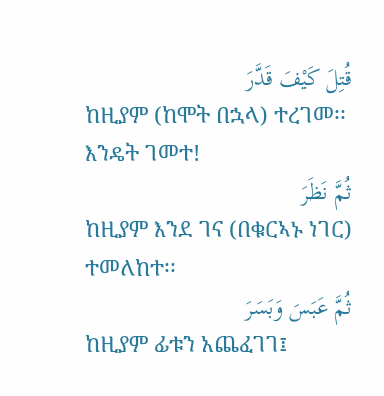قُتِلَ كَيْفَ قَدَّرَ
ከዚያም (ከሞት በኋላ) ተረገመ፡፡ እንዴት ገመተ!
ثُمَّ نَظَرَ
ከዚያም እንደ ገና (በቁርኣኑ ነገር) ተመለከተ፡፡
ثُمَّ عَبَسَ وَبَسَرَ
ከዚያም ፊቱን አጨፈገገ፤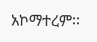አኮማተረም፡፡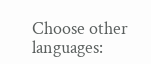Choose other languages: